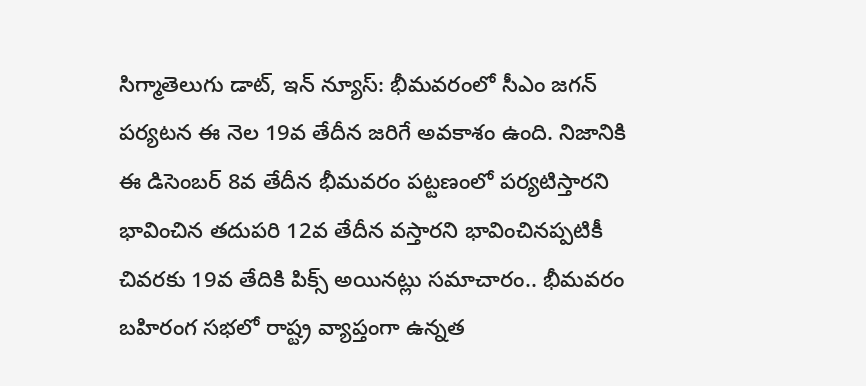సిగ్మాతెలుగు డాట్, ఇన్ న్యూస్: భీమవరంలో సీఎం జగన్ పర్యటన ఈ నెల 19వ తేదీన జరిగే అవకాశం ఉంది. నిజానికి ఈ డిసెంబర్ 8వ తేదీన భీమవరం పట్టణంలో పర్యటిస్తారని భావించిన తదుపరి 12వ తేదీన వస్తారని భావించినప్పటికీ చివరకు 19వ తేదికి పిక్స్ అయినట్లు సమాచారం.. భీమవరం బహిరంగ సభలో రాష్ట్ర వ్యాప్తంగా ఉన్నత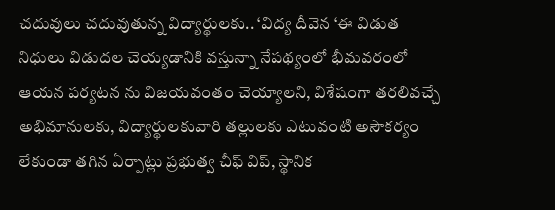చదువులు చదువుతున్న విద్యార్థులకు.. ‘విద్య దీవెన ‘ఈ విడుత నిధులు విడుదల చెయ్యడానికి వస్తున్నా నేపథ్యంలో భీమవరంలో ఆయన పర్యటన ను విజయవంతం చెయ్యాలని, విశేషంగా తరలివచ్చే అభిమానులకు, విద్యార్థులకువారి తల్లులకు ఎటువంటి అసౌకర్యం లేకుండా తగిన ఏర్పాట్లు ప్రభుత్వ చీఫ్ విప్, స్థానిక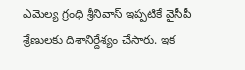ఎమెల్య గ్రంధి శ్రీనివాస్ ఇప్పటికే వైసీపీ శ్రేణులకు దిశానిర్దేశ్యం చేసారు. ఇక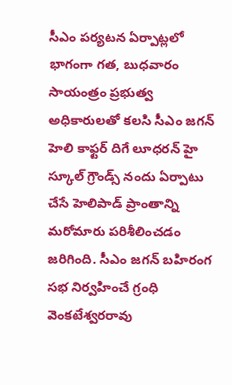సీఎం పర్యటన ఏర్పాట్లలో భాగంగా గత, బుధవారం సాయంత్రం ప్రభుత్వ అధికారులతో కలసి సీఎం జగన్ హెలి కాఫ్టర్ దిగే లూధరన్ హై స్కూల్ గ్రౌండ్స్ నందు ఏర్పాటు చేసే హెలిపాడ్ ప్రాంతాన్ని మరోమారు పరిశీలించడం జరిగింది. సీఎం జగన్ బహిరంగ సభ నిర్వహించే గ్రంధి వెంకటేశ్వరరావు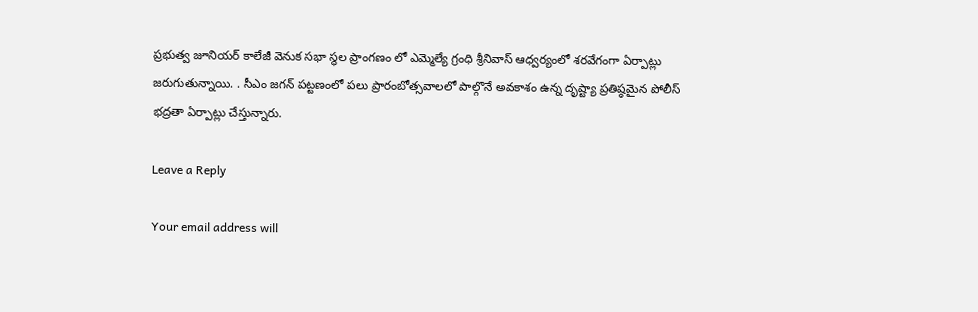ప్రభుత్వ జూనియర్ కాలేజీ వెనుక సభా స్థల ప్రాంగణం లో ఎమ్మెల్యే గ్రంధి శ్రీనివాస్ ఆధ్వర్యంలో శరవేగంగా ఏర్పాట్లు జరుగుతున్నాయి. . సీఎం జగన్ పట్టణంలో పలు ప్రారంబోత్సవాలలో పాల్గొనే అవకాశం ఉన్న దృష్ట్యా ప్రతిష్ఠమైన పోలీస్ భద్రతా ఏర్పాట్లు చేస్తున్నారు.

Leave a Reply

Your email address will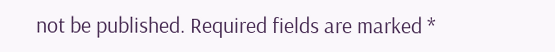not be published. Required fields are marked *